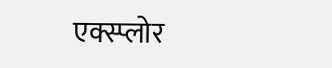एक्स्प्लोर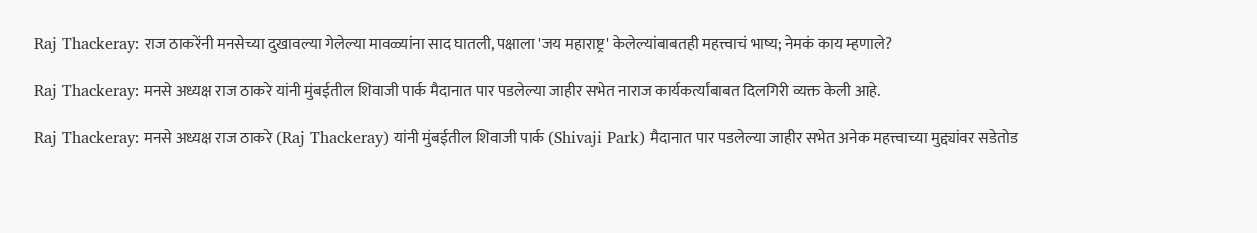Raj Thackeray: राज ठाकरेंनी मनसेच्या दुखावल्या गेलेल्या मावळ्यांना साद घातली, पक्षाला 'जय महाराष्ट्र' केलेल्यांबाबतही महत्त्वाचं भाष्य; नेमकं काय म्हणाले?

Raj Thackeray: मनसे अध्यक्ष राज ठाकरे यांनी मुंबईतील शिवाजी पार्क मैदानात पार पडलेल्या जाहीर सभेत नाराज कार्यकर्त्यांबाबत दिलगिरी व्यक्त केली आहे.

Raj Thackeray: मनसे अध्यक्ष राज ठाकरे (Raj Thackeray) यांनी मुंबईतील शिवाजी पार्क (Shivaji Park) मैदानात पार पडलेल्या जाहीर सभेत अनेक महत्त्वाच्या मुद्द्यांवर सडेतोड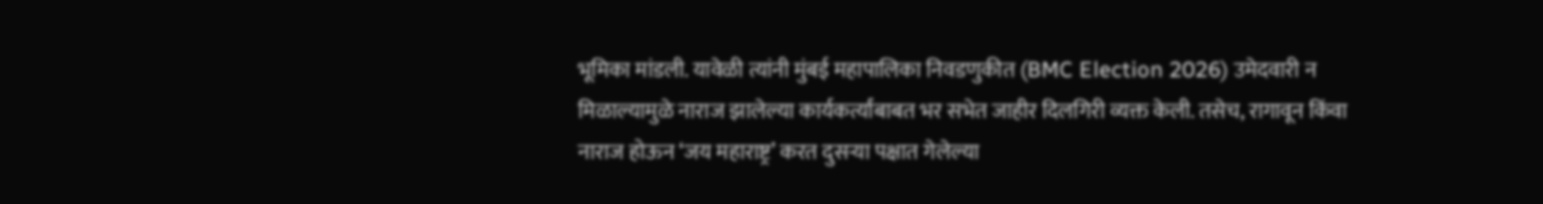भूमिका मांडली. यावेळी त्यांनी मुंबई महापालिका निवडणुकीत (BMC Election 2026) उमेदवारी न मिळाल्यामुळे नाराज झालेल्या कार्यकर्त्यांबाबत भर सभेत जाहीर दिलगिरी व्यक्त केली. तसेच, रागावून किंवा नाराज होऊन ‘जय महाराष्ट्र’ करत दुसऱ्या पक्षात गेलेल्या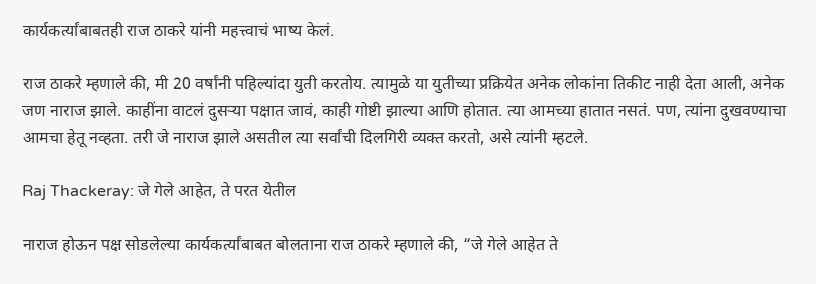कार्यकर्त्यांबाबतही राज ठाकरे यांनी महत्त्वाचं भाष्य केलं.

राज ठाकरे म्हणाले की, मी 20 वर्षांनी पहिल्यांदा युती करतोय. त्यामुळे या युतीच्या प्रक्रियेत अनेक लोकांना तिकीट नाही देता आली, अनेक जण नाराज झाले. काहींना वाटलं दुसऱ्या पक्षात जावं, काही गोष्टी झाल्या आणि होतात. त्या आमच्या हातात नसतं. पण, त्यांना दुखवण्याचा आमचा हेतू नव्हता. तरी जे नाराज झाले असतील त्या सर्वांची दिलगिरी व्यक्त करतो, असे त्यांनी म्हटले.

Raj Thackeray: जे गेले आहेत, ते परत येतील

नाराज होऊन पक्ष सोडलेल्या कार्यकर्त्यांबाबत बोलताना राज ठाकरे म्हणाले की, “जे गेले आहेत ते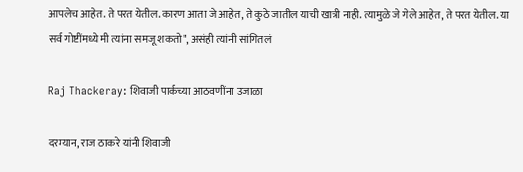आपलेच आहेत. ते परत येतील. कारण आता जे आहेत, ते कुठे जातील याची खात्री नाही. त्यामुळे जे गेले आहेत, ते परत येतील. या सर्व गोष्टींमध्ये मी त्यांना समजू शकतो", असंही त्यांनी सांगितलं

Raj Thackeray: शिवाजी पार्कच्या आठवणींना उजाळा

दरम्यान, राज ठाकरे यांनी शिवाजी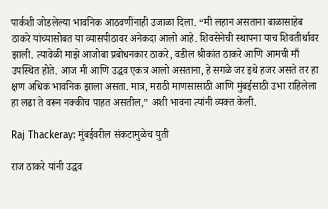पार्कशी जोडलेल्या भावनिक आठवणींनाही उजाळा दिला. “मी लहान असताना बाळासाहेब ठाकरे यांच्यासोबत या व्यासपीठावर अनेकदा आलो आहे. शिवसेनेची स्थापना याच शिवतीर्थावर झाली. त्यावेळी माझे आजोबा प्रबोधनकार ठाकरे, वडील श्रीकांत ठाकरे आणि आमची माँ उपस्थित होते. आज मी आणि उद्धव एकत्र आलो असताना, हे सगळे जर इथे हजर असते तर हा क्षण अधिक भावनिक झाला असता. मात्र, मराठी माणसासाठी आणि मुंबईसाठी उभा राहिलेला हा लढा ते वरून नक्कीच पाहत असतील,” अशी भावना त्यांनी व्यक्त केली.

Raj Thackeray: मुंबईवरील संकटामुळेच युती

राज ठाकरे यांनी उद्धव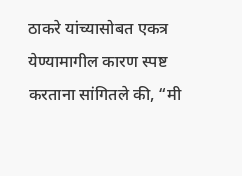ठाकरे यांच्यासोबत एकत्र येण्यामागील कारण स्पष्ट करताना सांगितले की, “मी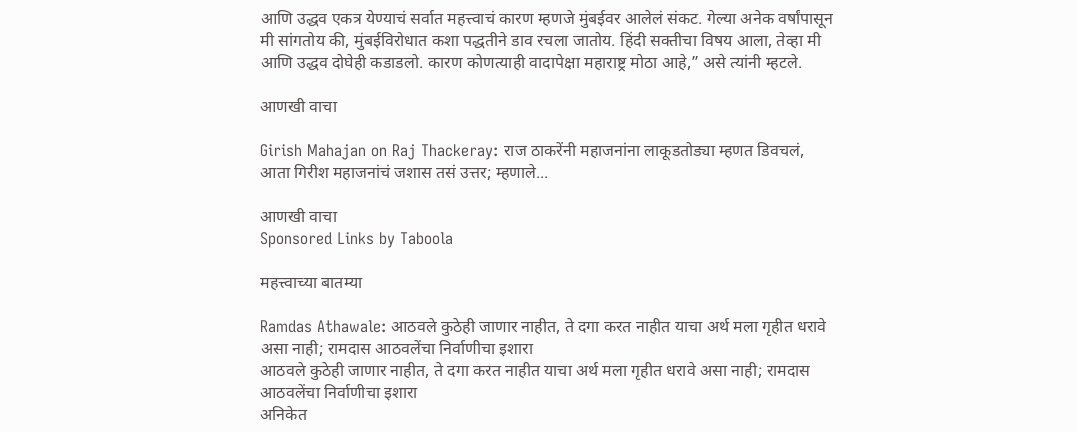आणि उद्धव एकत्र येण्याचं सर्वात महत्त्वाचं कारण म्हणजे मुंबईवर आलेलं संकट. गेल्या अनेक वर्षांपासून मी सांगतोय की, मुंबईविरोधात कशा पद्धतीने डाव रचला जातोय. हिंदी सक्तीचा विषय आला, तेव्हा मी आणि उद्धव दोघेही कडाडलो. कारण कोणत्याही वादापेक्षा महाराष्ट्र मोठा आहे,” असे त्यांनी म्हटले.

आणखी वाचा

Girish Mahajan on Raj Thackeray: राज ठाकरेंनी महाजनांना लाकूडतोड्या म्हणत डिवचलं, आता गिरीश महाजनांचं जशास तसं उत्तर; म्हणाले...

आणखी वाचा
Sponsored Links by Taboola

महत्त्वाच्या बातम्या

Ramdas Athawale: आठवले कुठेही जाणार नाहीत, ते दगा करत नाहीत याचा अर्थ मला गृहीत धरावे असा नाही; रामदास आठवलेंचा निर्वाणीचा इशारा
आठवले कुठेही जाणार नाहीत, ते दगा करत नाहीत याचा अर्थ मला गृहीत धरावे असा नाही; रामदास आठवलेंचा निर्वाणीचा इशारा
अनिकेत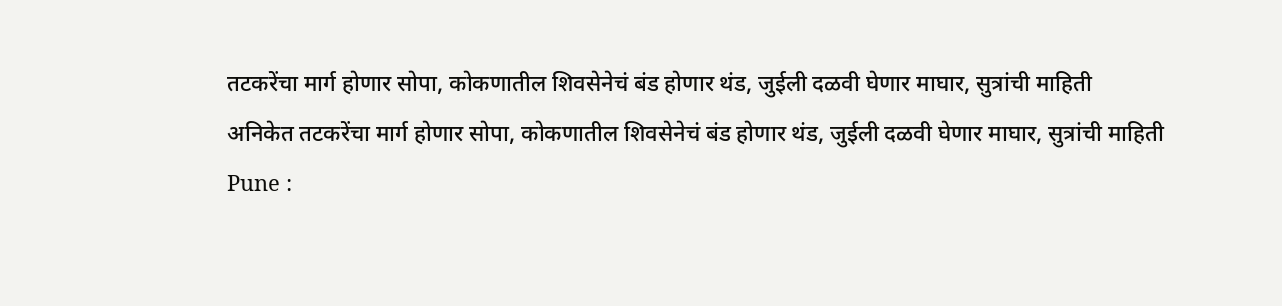तटकरेंचा मार्ग होणार सोपा, कोकणातील शिवसेनेचं बंड होणार थंड, जुईली दळवी घेणार माघार, सुत्रांची माहिती
अनिकेत तटकरेंचा मार्ग होणार सोपा, कोकणातील शिवसेनेचं बंड होणार थंड, जुईली दळवी घेणार माघार, सुत्रांची माहिती
Pune :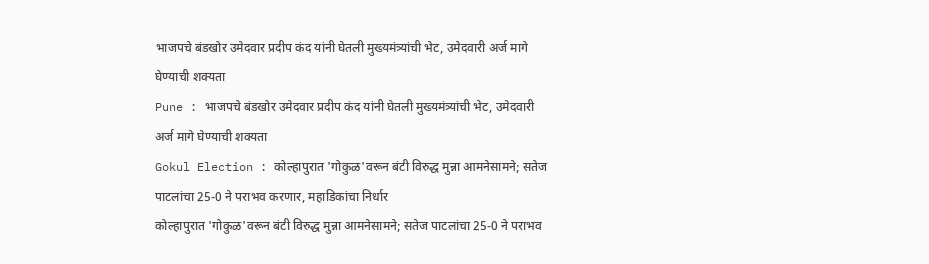भाजपचे बंडखोर उमेदवार प्रदीप कंद यांनी घेतली मुख्यमंत्र्यांची भेट, उमेदवारी अर्ज मागे घेण्याची शक्यता
Pune : भाजपचे बंडखोर उमेदवार प्रदीप कंद यांनी घेतली मुख्यमंत्र्यांची भेट, उमेदवारी अर्ज मागे घेण्याची शक्यता
Gokul Election : कोल्हापुरात 'गोकुळ'वरून बंटी विरुद्ध मुन्ना आमनेसामने; सतेज पाटलांचा 25-0 ने पराभव करणार, महाडिकांचा निर्धार
कोल्हापुरात 'गोकुळ'वरून बंटी विरुद्ध मुन्ना आमनेसामने; सतेज पाटलांचा 25-0 ने पराभव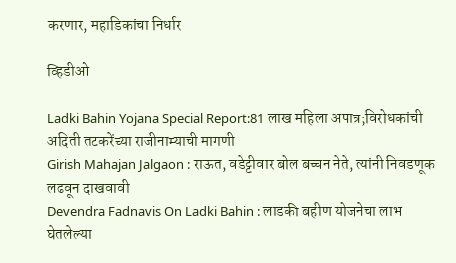करणार, महाडिकांचा निर्धार

व्हिडीओ

Ladki Bahin Yojana Special Report:81 लाख महिला अपात्र;विरोधकांची अदिती तटकरेंच्या राजीनाम्याची मागणी
Girish Mahajan Jalgaon : राऊत, वडेट्टीवार बोल बच्चन नेते, त्यांनी निवडणूक लढवून दाखवावी
Devendra Fadnavis On Ladki Bahin : लाडकी बहीण योजनेचा लाभ घेतलेल्या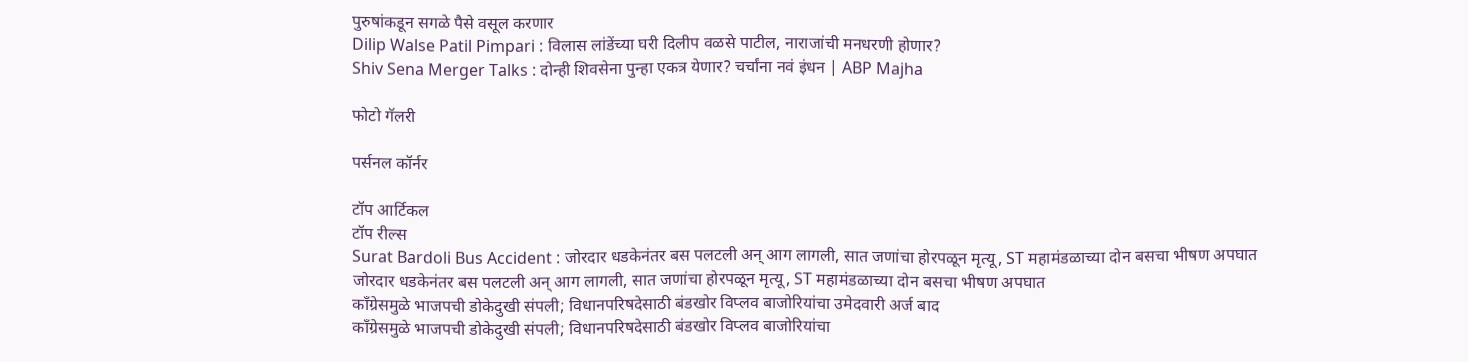पुरुषांकडून सगळे पैसे वसूल करणार
Dilip Walse Patil Pimpari : विलास लांडेंच्या घरी दिलीप वळसे पाटील, नाराजांची मनधरणी होणार?
Shiv Sena Merger Talks : दोन्ही शिवसेना पुन्हा एकत्र येणार? चर्चांना नवं इंधन | ABP Majha

फोटो गॅलरी

पर्सनल कॉर्नर

टॉप आर्टिकल
टॉप रील्स
Surat Bardoli Bus Accident : जोरदार धडकेनंतर बस पलटली अन् आग लागली, सात जणांचा होरपळून मृत्यू, ST महामंडळाच्या दोन बसचा भीषण अपघात
जोरदार धडकेनंतर बस पलटली अन् आग लागली, सात जणांचा होरपळून मृत्यू, ST महामंडळाच्या दोन बसचा भीषण अपघात
काँग्रेसमुळे भाजपची डोकेदुखी संपली; विधानपरिषदेसाठी बंडखोर विप्लव बाजोरियांचा उमेदवारी अर्ज बाद
काँग्रेसमुळे भाजपची डोकेदुखी संपली; विधानपरिषदेसाठी बंडखोर विप्लव बाजोरियांचा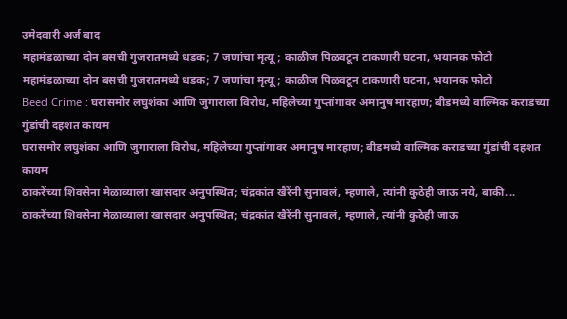उमेदवारी अर्ज बाद
महामंडळाच्या दोन बसची गुजरातमध्ये धडक; 7 जणांचा मृत्यू; काळीज पिळवटून टाकणारी घटना, भयानक फोटो
महामंडळाच्या दोन बसची गुजरातमध्ये धडक; 7 जणांचा मृत्यू; काळीज पिळवटून टाकणारी घटना, भयानक फोटो
Beed Crime : घरासमोर लघुशंका आणि जुगाराला विरोध, महिलेच्या गुप्तांगावर अमानुष मारहाण; बीडमध्ये वाल्मिक कराडच्या गुंडांची दहशत कायम
घरासमोर लघुशंका आणि जुगाराला विरोध, महिलेच्या गुप्तांगावर अमानुष मारहाण; बीडमध्ये वाल्मिक कराडच्या गुंडांची दहशत कायम
ठाकरेंच्या शिवसेना मेळाव्याला खासदार अनुपस्थित; चंद्रकांत खैरेंनी सुनावलं, म्हणाले, त्यांनी कुठेही जाऊ नये, बाकी...
ठाकरेंच्या शिवसेना मेळाव्याला खासदार अनुपस्थित; चंद्रकांत खैरेंनी सुनावलं, म्हणाले, त्यांनी कुठेही जाऊ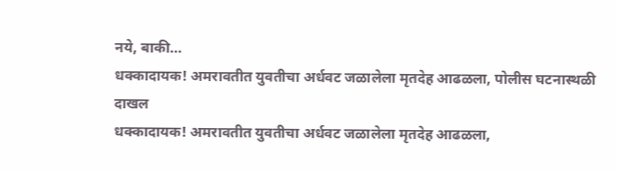नये, बाकी...
धक्कादायक! अमरावतीत युवतीचा अर्धवट जळालेला मृतदेह आढळला, पोलीस घटनास्थळी दाखल
धक्कादायक! अमरावतीत युवतीचा अर्धवट जळालेला मृतदेह आढळला,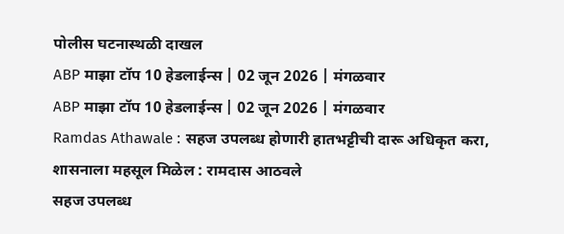पोलीस घटनास्थळी दाखल
ABP माझा टॉप 10 हेडलाईन्स | 02 जून 2026 | मंगळवार
ABP माझा टॉप 10 हेडलाईन्स | 02 जून 2026 | मंगळवार
Ramdas Athawale : सहज उपलब्ध होणारी हातभट्टीची दारू अधिकृत करा, शासनाला महसूल मिळेल : रामदास आठवले
सहज उपलब्ध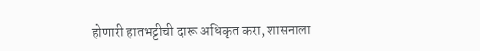होणारी हातभट्टीची दारू अधिकृत करा, शासनाला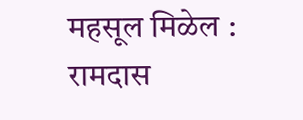महसूल मिळेल : रामदास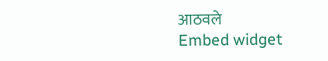आठवले
Embed widget